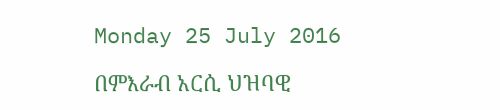Monday 25 July 2016

በምእራብ አርሲ ህዝባዊ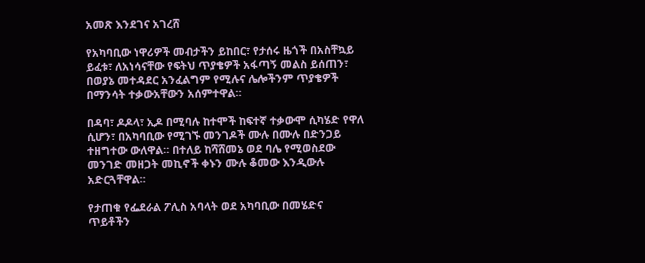አመጽ እንደገና አገረሸ

የአካባቢው ነዋሪዎች መብታችን ይከበር፣ የታሰሩ ዜጎች በአስቸኳይ ይፈቱ፣ ለአነሳናቸው የፍትህ ጥያቄዎች አፋጣኝ መልስ ይሰጠን፣ በወያኔ መተዳደር አንፈልግም የሚሉና ሌሎችንም ጥያቄዎች በማንሳት ተቃውአቸውን አሰምተዋል።

በዳባ፣ ዶዶላ፣ ኢዶ በሚባሉ ከተሞች ከፍተኛ ተቃውሞ ሲካሄድ የዋለ ሲሆን፣ በአካባቢው የሚገኙ መንገዶች ሙሉ በሙሉ በድንጋይ ተዘግተው ውለዋል። በተለይ ከሻሸመኔ ወደ ባሌ የሚወስደው መንገድ መዘጋት መኪኖች ቀኑን ሙሉ ቆመው እንዲውሉ አድርጓቸዋል።

የታጠቁ የፌደራል ፖሊስ አባላት ወደ አካባቢው በመሄድና ጥይቶችን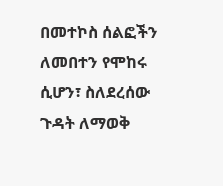በመተኮስ ሰልፎችን ለመበተን የሞከሩ ሲሆን፣ ስለደረሰው ጉዳት ለማወቅ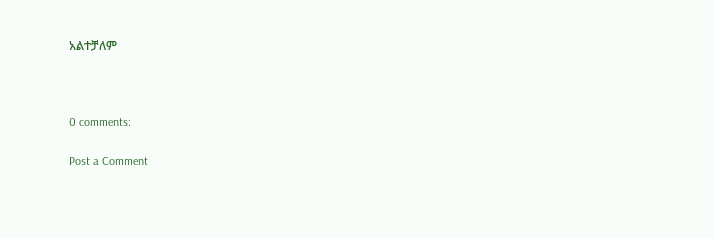አልተቻለም



0 comments:

Post a Comment